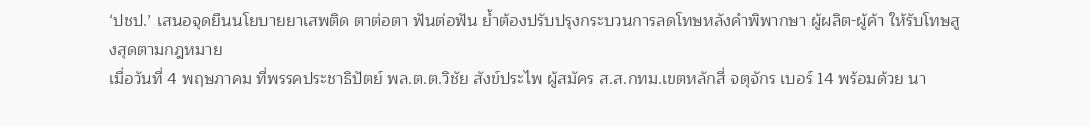‘ปชป.’ เสนอจุดยืนนโยบายยาเสพติด ตาต่อตา ฟันต่อฟัน ย้ำต้องปรับปรุงกระบวนการลดโทษหลังคำพิพากษา ผู้ผลิต-ผู้ค้า ให้รับโทษสูงสุดตามกฎหมาย
เมื่อวันที่ 4 พฤษภาคม ที่พรรคประชาธิปัตย์ พล.ต.ต.วิชัย สังข์ประไพ ผู้สมัคร ส.ส.กทม.เขตหลักสี่ จตุจักร เบอร์ 14 พร้อมด้วย นา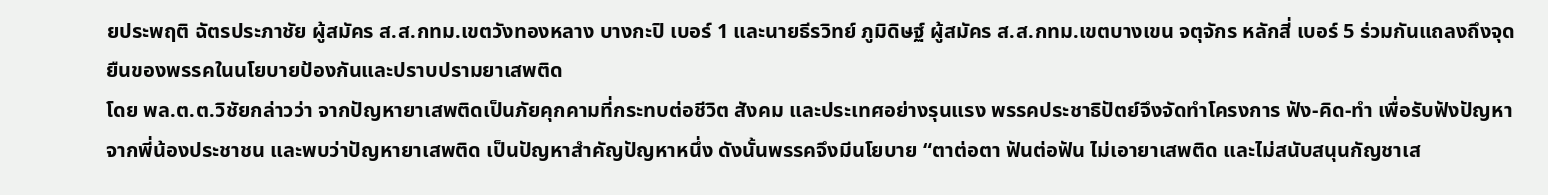ยประพฤติ ฉัตรประภาชัย ผู้สมัคร ส.ส.กทม.เขตวังทองหลาง บางกะปิ เบอร์ 1 และนายธีรวิทย์ ภูมิดิษฐ์ ผู้สมัคร ส.ส.กทม.เขตบางเขน จตุจักร หลักสี่ เบอร์ 5 ร่วมกันแถลงถึงจุดยืนของพรรคในนโยบายป้องกันและปราบปรามยาเสพติด
โดย พล.ต.ต.วิชัยกล่าวว่า จากปัญหายาเสพติดเป็นภัยคุกคามที่กระทบต่อชีวิต สังคม และประเทศอย่างรุนแรง พรรคประชาธิปัตย์จึงจัดทำโครงการ ฟัง-คิด-ทำ เพื่อรับฟังปัญหาจากพี่น้องประชาชน และพบว่าปัญหายาเสพติด เป็นปัญหาสำคัญปัญหาหนึ่ง ดังนั้นพรรคจึงมีนโยบาย “ตาต่อตา ฟันต่อฟัน ไม่เอายาเสพติด และไม่สนับสนุนกัญชาเส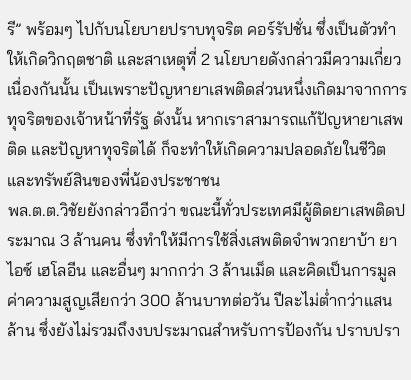รี” พร้อมๆ ไปกับนโยบายปราบทุจริต คอร์รัปชั่น ซึ่งเป็นตัวทำให้เกิดวิกฤตชาติ และสาเหตุที่ 2 นโยบายดังกล่าวมีความเกี่ยวเนื่องกันนั้น เป็นเพราะปัญหายาเสพติดส่วนหนึ่งเกิดมาจากการทุจริตของเจ้าหน้าที่รัฐ ดังนั้น หากเราสามารถแก้ปัญหายาเสพติด และปัญหาทุจริตได้ ก็จะทำให้เกิดความปลอดภัยในชีวิตและทรัพย์สินของพี่น้องประชาชน
พล.ต.ต.วิชัยยังกล่าวอีกว่า ขณะนี้ทั่วประเทศมีผู้ติดยาเสพติดประมาณ 3 ล้านคน ซึ่งทำให้มีการใช้สิ่งเสพติดจำพวกยาบ้า ยาไอซ์ เฮโลอีน และอื่นๆ มากกว่า 3 ล้านเม็ด และคิดเป็นการมูลค่าความสูญเสียกว่า 300 ล้านบาทต่อวัน ปีละไม่ต่ำกว่าแสนล้าน ซึ่งยังไม่รวมถึงงบประมาณสำหรับการป้องกัน ปราบปรา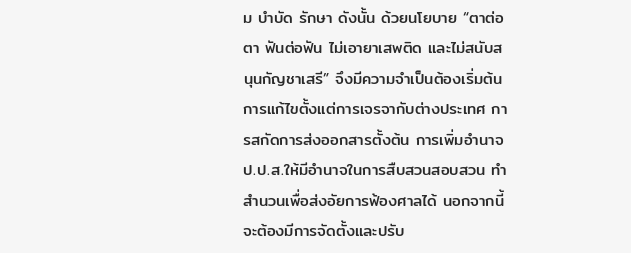ม บำบัด รักษา ดังนั้น ด้วยนโยบาย “ตาต่อตา ฟันต่อฟัน ไม่เอายาเสพติด และไม่สนับสนุนกัญชาเสรี” จึงมีความจำเป็นต้องเริ่มต้นการแก้ไขตั้งแต่การเจรจากับต่างประเทศ การสกัดการส่งออกสารตั้งต้น การเพิ่มอำนาจ ป.ป.ส.ให้มีอำนาจในการสืบสวนสอบสวน ทำสำนวนเพื่อส่งอัยการฟ้องศาลได้ นอกจากนี้ จะต้องมีการจัดตั้งและปรับ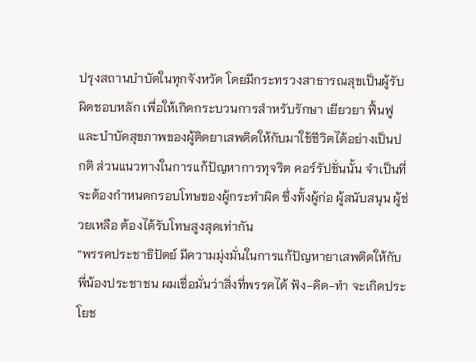ปรุงสถานบำบัดในทุกจังหวัด โดยมีกระทรวงสาธารณสุขเป็นผู้รับผิดชอบหลัก เพื่อให้เกิดกระบวนการสำหรับรักษา เยียวยา ฟื้นฟู และบำบัดสุขภาพของผู้ติดยาเสพติดให้กับมาใช้ชีวิตได้อย่างเป็นปกติ ส่วนแนวทางในการแก้ปัญหาการทุจริต คอร์รัปชั่นนั้น จำเป็นที่จะต้องกำหนดกรอบโทษของผู้กระทำผิด ซึ่งทั้งผู้ก่อ ผู้สนับสนุน ผู้ช่วยเหลือ ต้องได้รับโทษสูงสุดเท่ากัน
“พรรคประชาธิปัตย์ มีความมุ่งมั่นในการแก้ปัญหายาเสพติดให้กับพี่น้องประชาชน ผมเชื่อมั่นว่าสิ่งที่พรรคได้ ฟัง-คิด-ทำ จะเกิดประโยช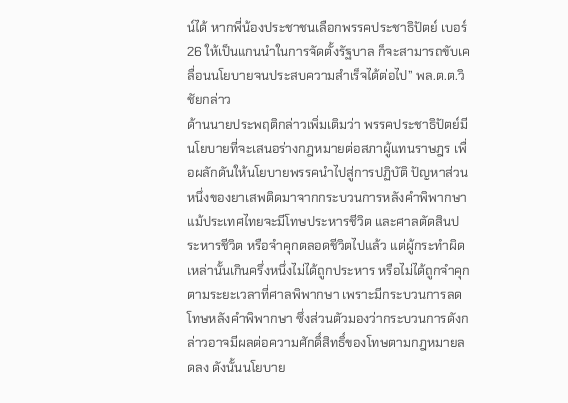น์ได้ หากพี่น้องประชาชนเลือกพรรคประชาธิปัตย์ เบอร์ 26 ให้เป็นแกนนำในการจัดตั้งรัฐบาล ก็จะสามารถขับเคลื่อนนโยบายจนประสบความสำเร็จได้ต่อไป” พล.ต.ต.วิชัยกล่าว
ด้านนายประพฤติกล่าวเพิ่มเติมว่า พรรคประชาธิปัตย์มีนโยบายที่จะเสนอร่างกฎหมายต่อสภาผู้แทนราษฎร เพื่อผลักดันให้นโยบายพรรคนำไปสู่การปฏิบัติ ปัญหาส่วนหนึ่งของยาเสพติดมาจากกระบวนการหลังคำพิพากษา แม้ประเทศไทยจะมีโทษประหารชีวิต และศาลตัดสินประหารชีวิต หรือจำคุกตลอดชีวิตไปแล้ว แต่ผู้กระทำผิดเหล่านั้นเกินครึ่งหนึ่งไม่ได้ถูกประหาร หรือไม่ได้ถูกจำคุกตามระยะเวลาที่ศาลพิพากษา เพราะมีกระบวนการลดโทษหลังคำพิพากษา ซึ่งส่วนตัวมองว่ากระบวนการดังกล่าวอาจมีผลต่อความศักดิ์สิทธิ์ของโทษตามกฎหมายลดลง ดังนั้นนโยบาย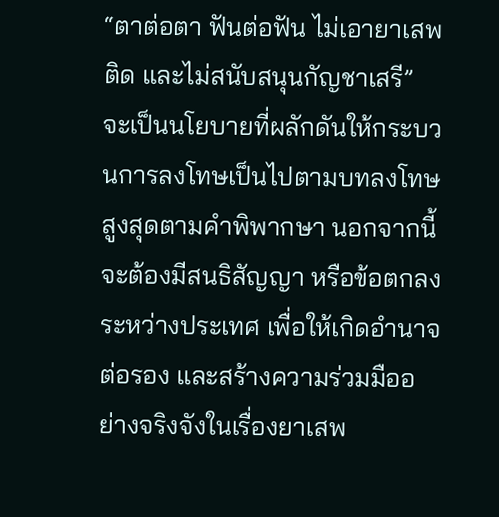“ตาต่อตา ฟันต่อฟัน ไม่เอายาเสพติด และไม่สนับสนุนกัญชาเสรี” จะเป็นนโยบายที่ผลักดันให้กระบวนการลงโทษเป็นไปตามบทลงโทษสูงสุดตามคำพิพากษา นอกจากนี้ จะต้องมีสนธิสัญญา หรือข้อตกลงระหว่างประเทศ เพื่อให้เกิดอำนาจต่อรอง และสร้างความร่วมมืออย่างจริงจังในเรื่องยาเสพ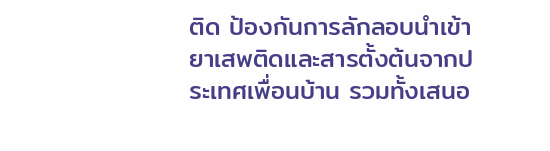ติด ป้องกันการลักลอบนำเข้ายาเสพติดและสารตั้งต้นจากประเทศเพื่อนบ้าน รวมทั้งเสนอ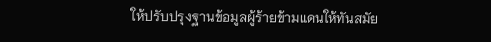ให้ปรับปรุงฐานข้อมูลผู้ร้ายข้ามแดนให้ทันสมัย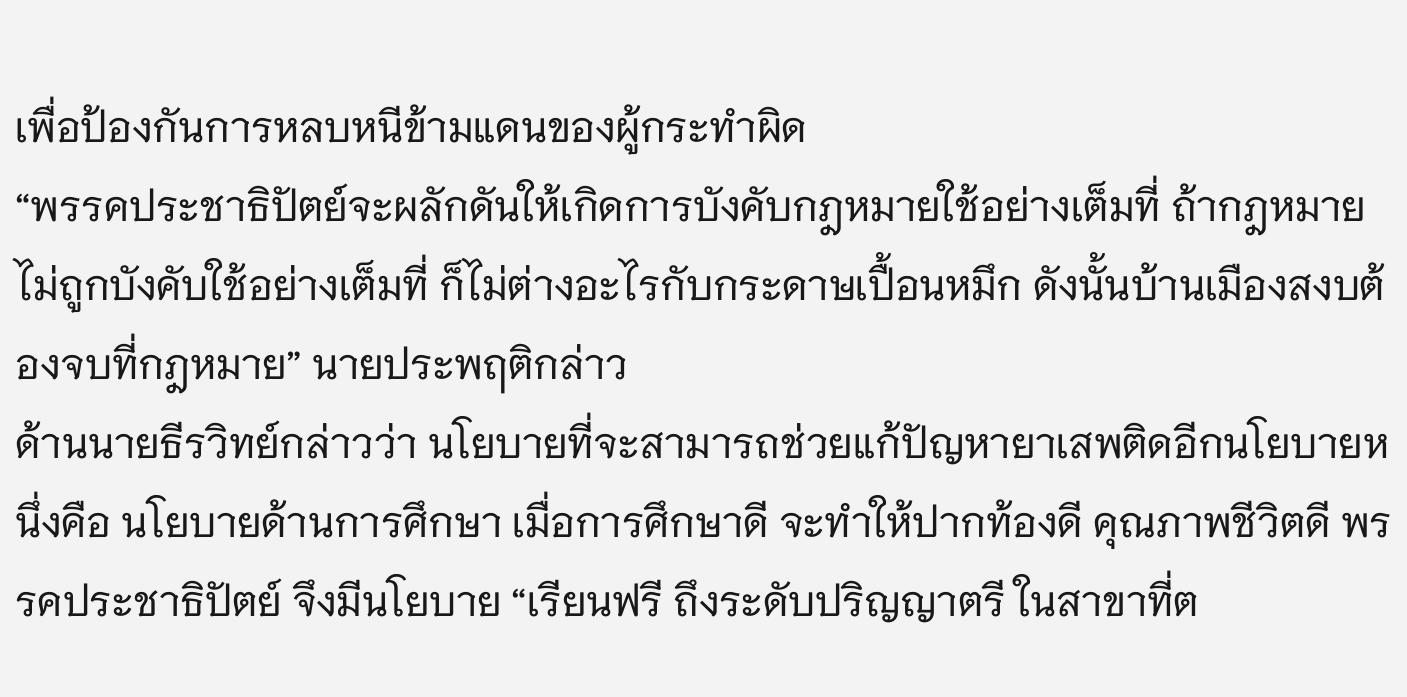เพื่อป้องกันการหลบหนีข้ามแดนของผู้กระทำผิด
“พรรคประชาธิปัตย์จะผลักดันให้เกิดการบังคับกฎหมายใช้อย่างเต็มที่ ถ้ากฎหมายไม่ถูกบังคับใช้อย่างเต็มที่ ก็ไม่ต่างอะไรกับกระดาษเปื้อนหมึก ดังนั้นบ้านเมืองสงบต้องจบที่กฎหมาย” นายประพฤติกล่าว
ด้านนายธีรวิทย์กล่าวว่า นโยบายที่จะสามารถช่วยแก้ปัญหายาเสพติดอีกนโยบายหนึ่งคือ นโยบายด้านการศึกษา เมื่อการศึกษาดี จะทำให้ปากท้องดี คุณภาพชีวิตดี พรรคประชาธิปัตย์ จึงมีนโยบาย “เรียนฟรี ถึงระดับปริญญาตรี ในสาขาที่ต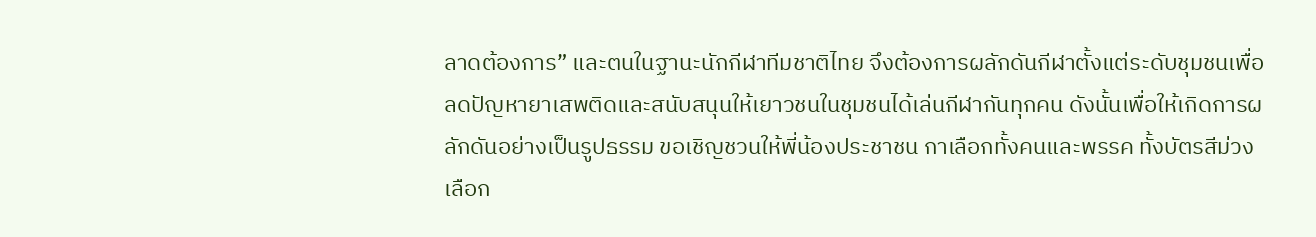ลาดต้องการ” และตนในฐานะนักกีฬาทีมชาติไทย จึงต้องการผลักดันกีฬาตั้งแต่ระดับชุมชนเพื่อลดปัญหายาเสพติดและสนับสนุนให้เยาวชนในชุมชนได้เล่นกีฬากันทุกคน ดังนั้นเพื่อให้เกิดการผลักดันอย่างเป็นรูปธรรม ขอเชิญชวนให้พี่น้องประชาชน กาเลือกทั้งคนและพรรค ทั้งบัตรสีม่วง เลือก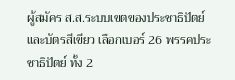ผู้สมัคร ส.ส.ระบบเขตของประชาธิปัตย์ และบัตรสีเขียว เลือกเบอร์ 26 พรรคประชาธิปัตย์ ทั้ง 2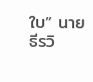ใบ” นายธีรวิ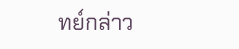ทย์กล่าว